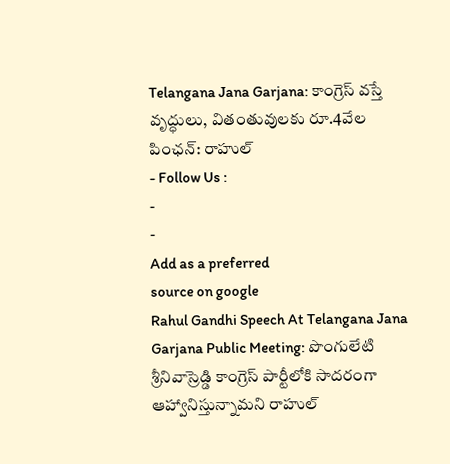Telangana Jana Garjana: కాంగ్రెస్ వస్తే వృద్ధులు, వితంతువులకు రూ.4వేల పింఛన్: రాహుల్
- Follow Us :
-
-
Add as a preferred
source on google
Rahul Gandhi Speech At Telangana Jana Garjana Public Meeting: పొంగులేటి శ్రీనివాస్రెడ్డి కాంగ్రెస్ పార్టీలోకి సాదరంగా ఆహ్వానిస్తున్నామని రాహుల్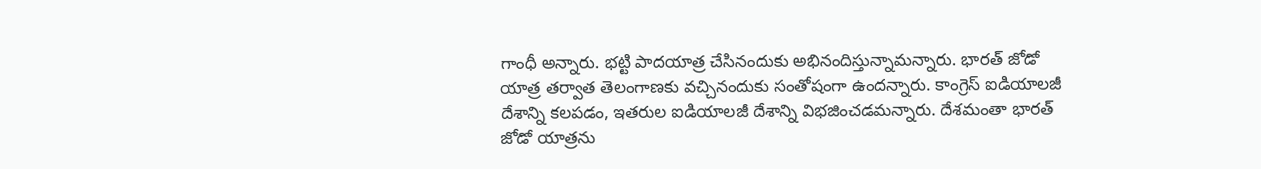గాంధీ అన్నారు. భట్టి పాదయాత్ర చేసినందుకు అభినందిస్తున్నామన్నారు. భారత్ జోడో యాత్ర తర్వాత తెలంగాణకు వచ్చినందుకు సంతోషంగా ఉందన్నారు. కాంగ్రెస్ ఐడియాలజీ దేశాన్ని కలపడం, ఇతరుల ఐడియాలజీ దేశాన్ని విభజించడమన్నారు. దేశమంతా భారత్ జోడో యాత్రను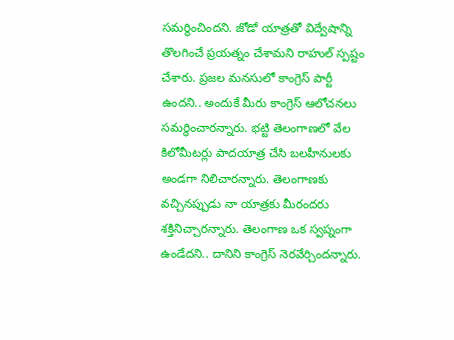సమర్థించిందని. జోడో యాత్రతో విద్వేషాన్ని తొలగించే ప్రయత్నం చేశామని రాహుల్ స్పష్టం చేశారు. ప్రజల మనసులో కాంగ్రెస్ పార్టీ ఉందని.. అందుకే మీరు కాంగ్రెస్ ఆలోచనలు సమర్థించారన్నారు. భట్టి తెలంగాణలో వేల కిలోమీటర్లు పాదయాత్ర చేసి బలహీనులకు అండగా నిలిచారన్నారు. తెలంగాణకు వచ్చినప్పుడు నా యాత్రకు మీరందరు శక్తినిచ్చారన్నారు. తెలంగాణ ఒక స్వప్నంగా ఉండేదని.. దానిని కాంగ్రెస్ నెరవేర్చిందన్నారు.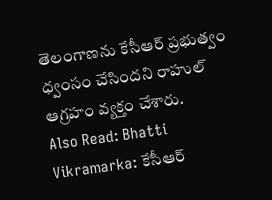తెలంగాణను కేసీఆర్ ప్రభుత్వం ధ్వంసం చేసిందని రాహుల్ ఆగ్రహం వ్యక్తం చేశారు.
Also Read: Bhatti Vikramarka: కేసీఆర్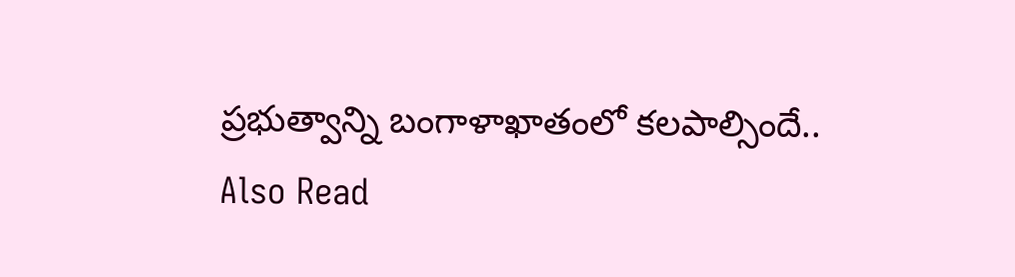ప్రభుత్వాన్ని బంగాళాఖాతంలో కలపాల్సిందే..
Also Read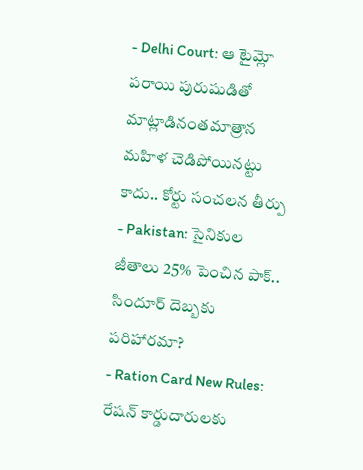- Delhi Court: ఆ టైమ్లో పరాయి పురుషుడితో మాట్లాడినంతమాత్రాన మహిళ చెడిపోయినట్టు కాదు.. కోర్టు సంచలన తీర్పు
- Pakistan: సైనికుల జీతాలు 25% పెంచిన పాక్.. సిందూర్ దెబ్బకు పరిహారమా?
- Ration Card New Rules: రేషన్ కార్డుదారులకు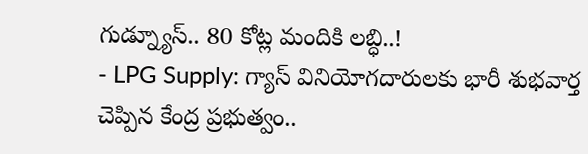గుడ్న్యూస్.. 80 కోట్ల మందికి లబ్ధి..!
- LPG Supply: గ్యాస్ వినియోగదారులకు భారీ శుభవార్త చెప్పిన కేంద్ర ప్రభుత్వం..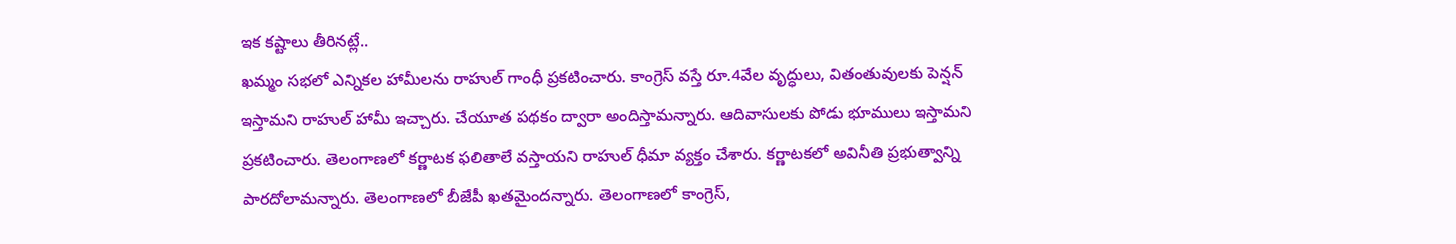ఇక కష్టాలు తీరినట్లే..
ఖమ్మం సభలో ఎన్నికల హామీలను రాహుల్ గాంధీ ప్రకటించారు. కాంగ్రెస్ వస్తే రూ.4వేల వృద్ధులు, వితంతువులకు పెన్షన్ ఇస్తామని రాహుల్ హామీ ఇచ్చారు. చేయూత పథకం ద్వారా అందిస్తామన్నారు. ఆదివాసులకు పోడు భూములు ఇస్తామని ప్రకటించారు. తెలంగాణలో కర్ణాటక ఫలితాలే వస్తాయని రాహుల్ ధీమా వ్యక్తం చేశారు. కర్ణాటకలో అవినీతి ప్రభుత్వాన్ని పారదోలామన్నారు. తెలంగాణలో బీజేపీ ఖతమైందన్నారు. తెలంగాణలో కాంగ్రెస్,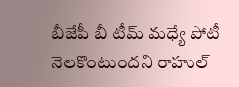బీజేపీ బీ టీమ్ మధ్యే పోటీ నెలకొంటుందని రాహుల్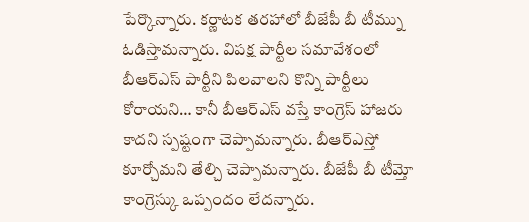పేర్కొన్నారు. కర్ణాటక తరహాలో బీజేపీ బీ టీమ్ను ఓడిస్తామన్నారు. విపక్ష పార్టీల సమావేశంలో బీఆర్ఎస్ పార్టీని పిలవాలని కొన్ని పార్టీలు కోరాయని… కానీ బీఆర్ఎస్ వస్తే కాంగ్రెస్ హాజరు కాదని స్పష్టంగా చెప్పామన్నారు. బీఆర్ఎస్తో కూర్చోమని తేల్చి చెప్పామన్నారు. బీజేపీ బీ టీమ్తో కాంగ్రెస్కు ఒప్పందం లేదన్నారు.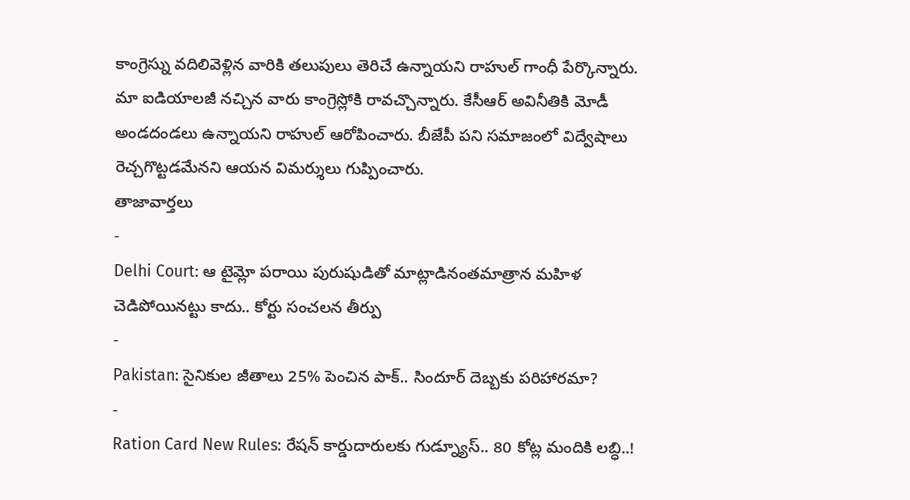కాంగ్రెస్ను వదిలివెళ్లిన వారికి తలుపులు తెరిచే ఉన్నాయని రాహుల్ గాంధీ పేర్కొన్నారు. మా ఐడియాలజీ నచ్చిన వారు కాంగ్రెస్లోకి రావచ్చొన్నారు. కేసీఆర్ అవినీతికి మోడీ అండదండలు ఉన్నాయని రాహుల్ ఆరోపించారు. బీజేపీ పని సమాజంలో విద్వేషాలు రెచ్చగొట్టడమేనని ఆయన విమర్శులు గుప్పించారు.
తాజావార్తలు
-
Delhi Court: ఆ టైమ్లో పరాయి పురుషుడితో మాట్లాడినంతమాత్రాన మహిళ చెడిపోయినట్టు కాదు.. కోర్టు సంచలన తీర్పు
-
Pakistan: సైనికుల జీతాలు 25% పెంచిన పాక్.. సిందూర్ దెబ్బకు పరిహారమా?
-
Ration Card New Rules: రేషన్ కార్డుదారులకు గుడ్న్యూస్.. 80 కోట్ల మందికి లబ్ధి..!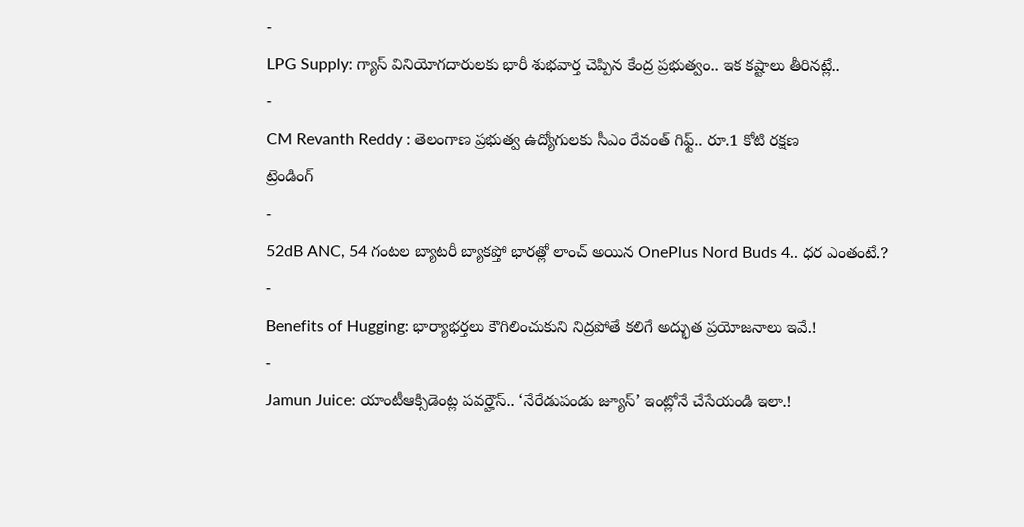-
LPG Supply: గ్యాస్ వినియోగదారులకు భారీ శుభవార్త చెప్పిన కేంద్ర ప్రభుత్వం.. ఇక కష్టాలు తీరినట్లే..
-
CM Revanth Reddy : తెలంగాణ ప్రభుత్వ ఉద్యోగులకు సీఎం రేవంత్ గిఫ్ట్.. రూ.1 కోటి రక్షణ
ట్రెండింగ్
-
52dB ANC, 54 గంటల బ్యాటరీ బ్యాకప్తో భారత్లో లాంచ్ అయిన OnePlus Nord Buds 4.. ధర ఎంతంటే.?
-
Benefits of Hugging: భార్యాభర్తలు కౌగిలించుకుని నిద్రపోతే కలిగే అద్భుత ప్రయోజనాలు ఇవే.!
-
Jamun Juice: యాంటీఆక్సిడెంట్ల పవర్హౌస్.. ‘నేరేడుపండు జ్యూస్’ ఇంట్లోనే చేసేయండి ఇలా.!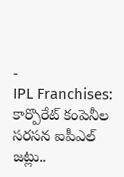-
IPL Franchises: కార్పొరేట్ కంపెనీల సరసన ఐపీఎల్ జట్లు..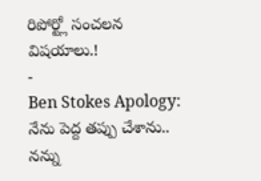రిపోర్ట్లో సంచలన విషయాలు.!
-
Ben Stokes Apology: నేను పెద్ద తప్పు చేశాను.. నన్ను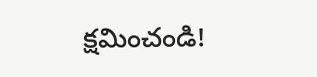క్షమించండి!